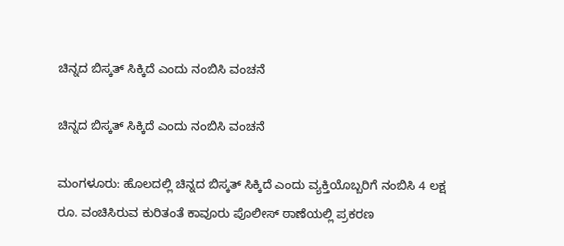ಚಿನ್ನದ ಬಿಸ್ಕತ್ ಸಿಕ್ಕಿದೆ ಎಂದು ನಂಬಿಸಿ ವಂಚನೆ

ಚಿನ್ನದ ಬಿಸ್ಕತ್ ಸಿಕ್ಕಿದೆ ಎಂದು ನಂಬಿಸಿ ವಂಚನೆ

ಮಂಗಳೂರು: ಹೊಲದಲ್ಲಿ ಚಿನ್ನದ ಬಿಸ್ಕತ್ ಸಿಕ್ಕಿದೆ ಎಂದು ವ್ಯಕ್ತಿಯೊಬ್ಬರಿಗೆ ನಂಬಿಸಿ 4 ಲಕ್ಷ ರೂ. ವಂಚಿಸಿರುವ ಕುರಿತಂತೆ ಕಾವೂರು ಪೊಲೀಸ್ ಠಾಣೆಯಲ್ಲಿ ಪ್ರಕರಣ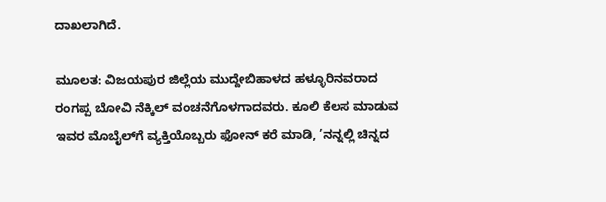ದಾಖಲಾಗಿದೆ.

ಮೂಲತ: ವಿಜಯಪುರ ಜಿಲ್ಲೆಯ ಮುದ್ದೇಬಿಹಾಳದ ಹಳ್ಳೂರಿನವರಾದ ರಂಗಪ್ಪ ಬೋವಿ ನೆಕ್ಕಿಲ್ ವಂಚನೆಗೊಳಗಾದವರು. ಕೂಲಿ ಕೆಲಸ ಮಾಡುವ ಇವರ ಮೊಬೈಲ್‌ಗೆ ವ್ಯಕ್ತಿಯೊಬ್ಬರು ಫೋನ್ ಕರೆ ಮಾಡಿ, ’ನನ್ನಲ್ಲಿ ಚಿನ್ನದ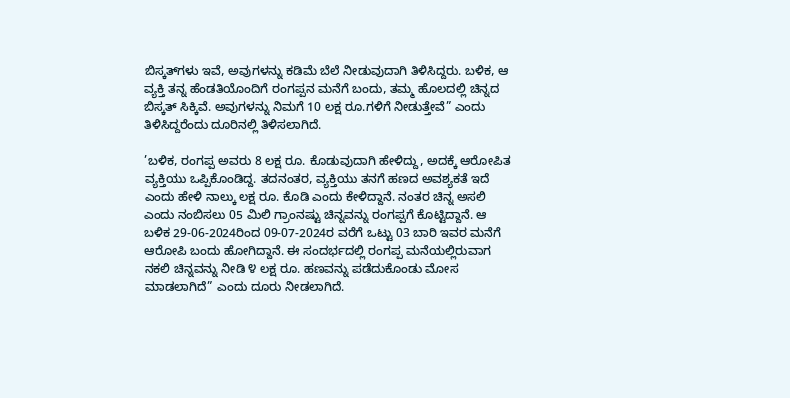ಬಿಸ್ಕತ್‌ಗಳು ಇವೆ, ಅವುಗಳನ್ನು ಕಡಿಮೆ ಬೆಲೆ ನೀಡುವುದಾಗಿ ತಿಳಿಸಿದ್ದರು. ಬಳಿಕ, ಆ ವ್ಯಕ್ತಿ ತನ್ನ ಹೆಂಡತಿಯೊಂದಿಗೆ ರಂಗಪ್ಪನ ಮನೆಗೆ ಬಂದು, ತಮ್ಮ ಹೊಲದಲ್ಲಿ ಚಿನ್ನದ ಬಿಸ್ಕತ್ ಸಿಕ್ಕಿವೆ. ಅವುಗಳನ್ನು ನಿಮಗೆ 10 ಲಕ್ಷ ರೂ.ಗಳಿಗೆ ನೀಡುತ್ತೇವೆ” ಎಂದು ತಿಳಿಸಿದ್ದರೆಂದು ದೂರಿನಲ್ಲಿ ತಿಳಿಸಲಾಗಿದೆ.

’ಬಳಿಕ, ರಂಗಪ್ಪ ಅವರು 8 ಲಕ್ಷ ರೂ. ಕೊಡುವುದಾಗಿ ಹೇಳಿದ್ದು, ಅದಕ್ಕೆ ಆರೋಪಿತ ವ್ಯಕ್ತಿಯು ಒಪ್ಪಿಕೊಂಡಿದ್ದ. ತದನಂತರ, ವ್ಯಕ್ತಿಯು ತನಗೆ ಹಣದ ಅವಶ್ಯಕತೆ ಇದೆ ಎಂದು ಹೇಳಿ ನಾಲ್ಕು ಲಕ್ಷ ರೂ. ಕೊಡಿ ಎಂದು ಕೇಳಿದ್ದಾನೆ. ನಂತರ ಚಿನ್ನ ಅಸಲಿ ಎಂದು ನಂಬಿಸಲು 05 ಮಿಲಿ ಗ್ರಾಂನಷ್ಟು ಚಿನ್ನವನ್ನು ರಂಗಪ್ಪಗೆ ಕೊಟ್ಟಿದ್ದಾನೆ. ಆ ಬಳಿಕ 29-06-2024ರಿಂದ 09-07-2024ರ ವರೆಗೆ ಒಟ್ಟು 03 ಬಾರಿ ಇವರ ಮನೆಗೆ ಆರೋಪಿ ಬಂದು ಹೋಗಿದ್ದಾನೆ. ಈ ಸಂದರ್ಭದಲ್ಲಿ ರಂಗಪ್ಪ ಮನೆಯಲ್ಲಿರುವಾಗ ನಕಲಿ ಚಿನ್ನವನ್ನು ನೀಡಿ ೪ ಲಕ್ಷ ರೂ. ಹಣವನ್ನು ಪಡೆದುಕೊಂಡು ಮೋಸ ಮಾಡಲಾಗಿದೆ” ಎಂದು ದೂರು ನೀಡಲಾಗಿದೆ.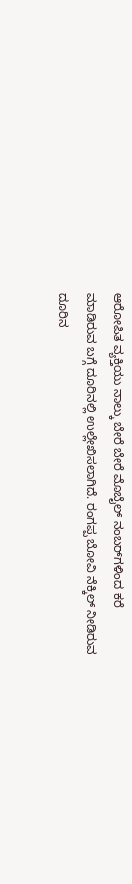ಆರೋಪಿತ ವ್ಯಕ್ತಿಯು ನಾಲ್ಕು ಬೇರೆ ಬೇರೆ ಮೊಬೈಲ್ ನಂಬರ್‌ಗಳಿಂದ ಕರೆ ಮಾಡಿರುವ ಬಗ್ಗೆ ದೂರಿನಲ್ಲಿ ಉಲ್ಲೇಖಿಸಲಾಗಿದೆ. ರಂಗಪ್ಪ ಬೋವಿ ನೆಕ್ಕಿಲ್ ನೀಡಿರುವ ದೂರಿನ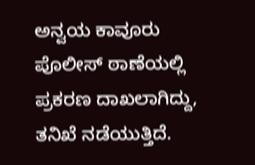ಅನ್ವಯ ಕಾವೂರು ಪೊಲೀಸ್ ಠಾಣೆಯಲ್ಲಿ ಪ್ರಕರಣ ದಾಖಲಾಗಿದ್ದು, ತನಿಖೆ ನಡೆಯುತ್ತಿದೆ.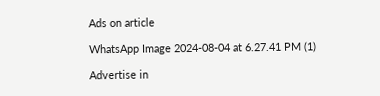Ads on article

WhatsApp Image 2024-08-04 at 6.27.41 PM (1)

Advertise in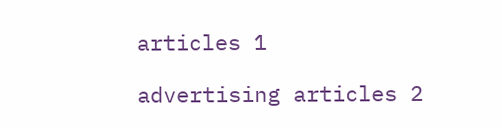articles 1

advertising articles 2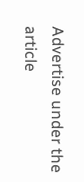Advertise under the article